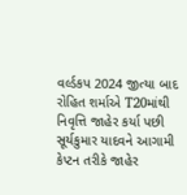વર્લ્ડકપ 2024 જીત્યા બાદ રોહિત શર્માએ T20માંથી નિવૃત્તિ જાહેર કર્યા પછી સૂર્યકુમાર યાદવને આગામી કેપ્ટન તરીકે જાહેર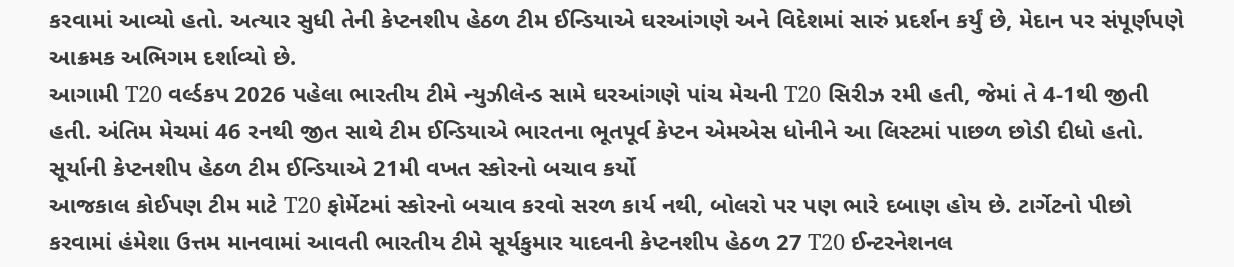કરવામાં આવ્યો હતો. અત્યાર સુધી તેની કેપ્ટનશીપ હેઠળ ટીમ ઈન્ડિયાએ ઘરઆંગણે અને વિદેશમાં સારું પ્રદર્શન કર્યું છે, મેદાન પર સંપૂર્ણપણે આક્રમક અભિગમ દર્શાવ્યો છે.
આગામી T20 વર્લ્ડકપ 2026 પહેલા ભારતીય ટીમે ન્યુઝીલેન્ડ સામે ઘરઆંગણે પાંચ મેચની T20 સિરીઝ રમી હતી, જેમાં તે 4-1થી જીતી હતી. અંતિમ મેચમાં 46 રનથી જીત સાથે ટીમ ઈન્ડિયાએ ભારતના ભૂતપૂર્વ કેપ્ટન એમએસ ધોનીને આ લિસ્ટમાં પાછળ છોડી દીધો હતો.
સૂર્યાની કેપ્ટનશીપ હેઠળ ટીમ ઈન્ડિયાએ 21મી વખત સ્કોરનો બચાવ કર્યો
આજકાલ કોઈપણ ટીમ માટે T20 ફોર્મેટમાં સ્કોરનો બચાવ કરવો સરળ કાર્ય નથી, બોલરો પર પણ ભારે દબાણ હોય છે. ટાર્ગેટનો પીછો કરવામાં હંમેશા ઉત્તમ માનવામાં આવતી ભારતીય ટીમે સૂર્યકુમાર યાદવની કેપ્ટનશીપ હેઠળ 27 T20 ઈન્ટરનેશનલ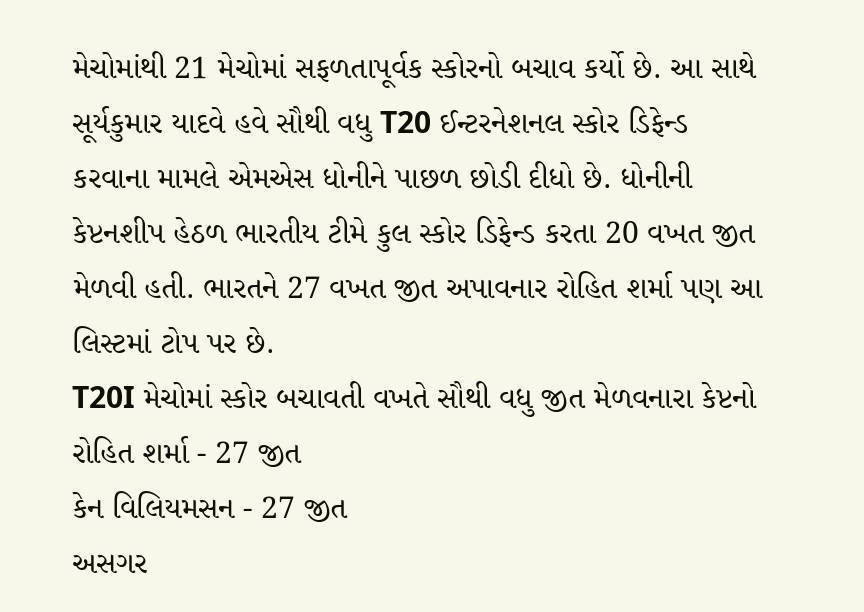મેચોમાંથી 21 મેચોમાં સફળતાપૂર્વક સ્કોરનો બચાવ કર્યો છે. આ સાથે સૂર્યકુમાર યાદવે હવે સૌથી વધુ T20 ઈન્ટરનેશનલ સ્કોર ડિફેન્ડ કરવાના મામલે એમએસ ધોનીને પાછળ છોડી દીધો છે. ધોનીની કેપ્ટનશીપ હેઠળ ભારતીય ટીમે કુલ સ્કોર ડિફેન્ડ કરતા 20 વખત જીત મેળવી હતી. ભારતને 27 વખત જીત અપાવનાર રોહિત શર્મા પણ આ લિસ્ટમાં ટોપ પર છે.
T20I મેચોમાં સ્કોર બચાવતી વખતે સૌથી વધુ જીત મેળવનારા કેપ્ટનો
રોહિત શર્મા - 27 જીત
કેન વિલિયમસન - 27 જીત
અસગર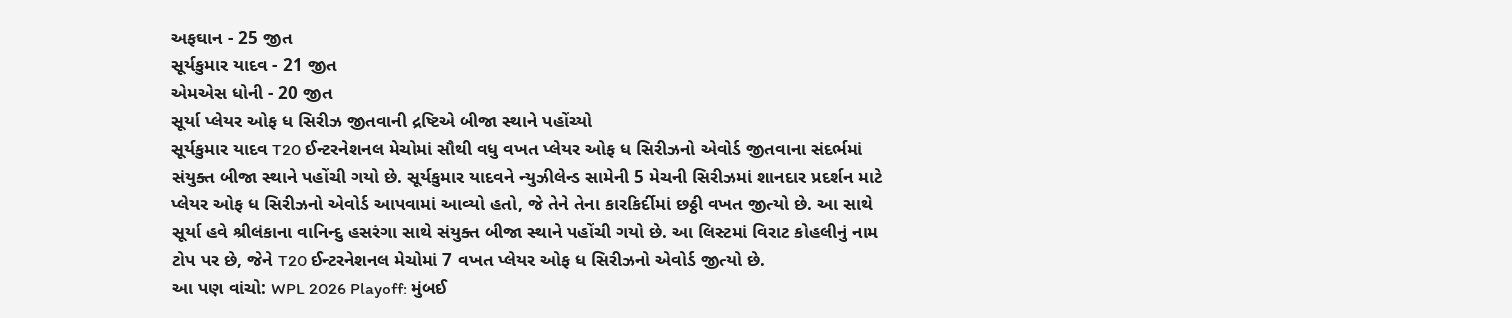અફઘાન - 25 જીત
સૂર્યકુમાર યાદવ - 21 જીત
એમએસ ધોની - 20 જીત
સૂર્યા પ્લેયર ઓફ ધ સિરીઝ જીતવાની દ્રષ્ટિએ બીજા સ્થાને પહોંચ્યો
સૂર્યકુમાર યાદવ T20 ઈન્ટરનેશનલ મેચોમાં સૌથી વધુ વખત પ્લેયર ઓફ ધ સિરીઝનો એવોર્ડ જીતવાના સંદર્ભમાં સંયુક્ત બીજા સ્થાને પહોંચી ગયો છે. સૂર્યકુમાર યાદવને ન્યુઝીલેન્ડ સામેની 5 મેચની સિરીઝમાં શાનદાર પ્રદર્શન માટે પ્લેયર ઓફ ધ સિરીઝનો એવોર્ડ આપવામાં આવ્યો હતો, જે તેને તેના કારકિર્દીમાં છઠ્ઠી વખત જીત્યો છે. આ સાથે સૂર્યા હવે શ્રીલંકાના વાનિન્દુ હસરંગા સાથે સંયુક્ત બીજા સ્થાને પહોંચી ગયો છે. આ લિસ્ટમાં વિરાટ કોહલીનું નામ ટોપ પર છે, જેને T20 ઈન્ટરનેશનલ મેચોમાં 7 વખત પ્લેયર ઓફ ધ સિરીઝનો એવોર્ડ જીત્યો છે.
આ પણ વાંચો: WPL 2026 Playoff: મુંબઈ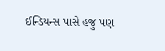ઈન્ડિયન્સ પાસે હજુ પણ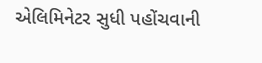એલિમિનેટર સુધી પહોંચવાની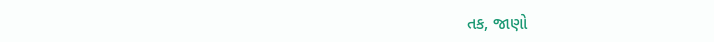તક, જાણો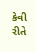કેવી રીતે